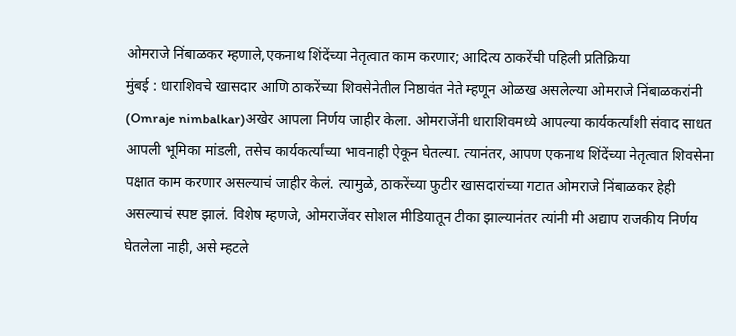ओमराजे निंबाळकर म्हणाले,एकनाथ शिंदेंच्या नेतृत्वात काम करणार; आदित्य ठाकरेंची पहिली प्रतिक्रिया
मुंबई : धाराशिवचे खासदार आणि ठाकरेंच्या शिवसेनेतील निष्ठावंत नेते म्हणून ओळख असलेल्या ओमराजे निंबाळकरांनी (Omraje nimbalkar)अखेर आपला निर्णय जाहीर केला. ओमराजेंनी धाराशिवमध्ये आपल्या कार्यकर्त्यांशी संवाद साधत आपली भूमिका मांडली, तसेच कार्यकर्त्यांच्या भावनाही ऐकून घेतल्या. त्यानंतर, आपण एकनाथ शिंदेंच्या नेतृत्वात शिवसेना पक्षात काम करणार असल्याचं जाहीर केलं. त्यामुळे, ठाकरेंच्या फुटीर खासदारांच्या गटात ओमराजे निंबाळकर हेही असल्याचं स्पष्ट झालं. विशेष म्हणजे, ओमराजेंवर सोशल मीडियातून टीका झाल्यानंतर त्यांनी मी अद्याप राजकीय निर्णय घेतलेला नाही, असे म्हटले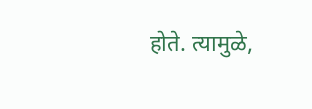होते. त्यामुळे,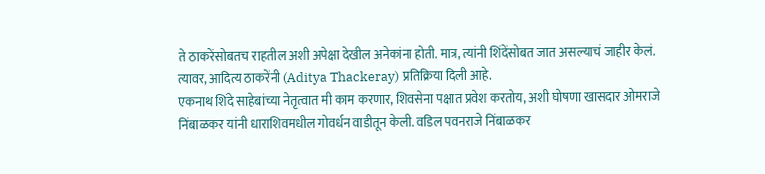ते ठाकरेंसोबतच राहतील अशी अपेक्षा देखील अनेकांना होती. मात्र, त्यांनी शिंदेंसोबत जात असल्याचं जाहीर केलं. त्यावर, आदित्य ठाकरेंनी (Aditya Thackeray) प्रतिक्रिया दिली आहे.
एकनाथ शिंदे साहेबांच्या नेतृत्वात मी काम करणार, शिवसेना पक्षात प्रवेश करतोय, अशी घोषणा खासदार ओमराजे निंबाळकर यांनी धाराशिवमधील गोवर्धन वाडीतून केली. वडिल पवनराजे निंबाळकर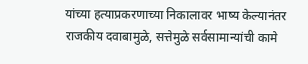यांच्या हत्याप्रकरणाच्या निकालावर भाष्य केल्यानंतर राजकीय दवाबामुळे, सत्तेमुळे सर्वसामान्यांची कामे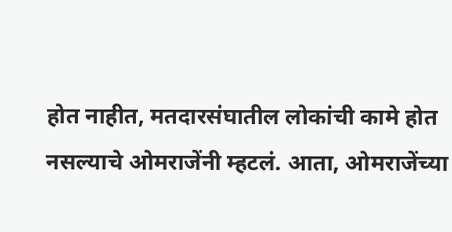होत नाहीत, मतदारसंघातील लोकांची कामे होत नसल्याचे ओमराजेंनी म्हटलं. आता, ओमराजेंच्या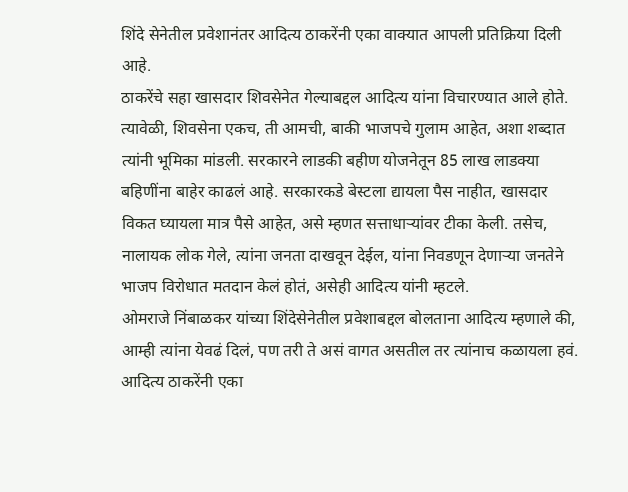शिंदे सेनेतील प्रवेशानंतर आदित्य ठाकरेंनी एका वाक्यात आपली प्रतिक्रिया दिली आहे.
ठाकरेंचे सहा खासदार शिवसेनेत गेल्याबद्दल आदित्य यांना विचारण्यात आले होते. त्यावेळी, शिवसेना एकच, ती आमची, बाकी भाजपचे गुलाम आहेत, अशा शब्दात त्यांनी भूमिका मांडली. सरकारने लाडकी बहीण योजनेतून 85 लाख लाडक्या बहिणींना बाहेर काढलं आहे. सरकारकडे बेस्टला द्यायला पैस नाहीत, खासदार विकत घ्यायला मात्र पैसे आहेत, असे म्हणत सत्ताधाऱ्यांवर टीका केली. तसेच, नालायक लोक गेले, त्यांना जनता दाखवून देईल, यांना निवडणून देणाऱ्या जनतेने भाजप विरोधात मतदान केलं होतं, असेही आदित्य यांनी म्हटले.
ओमराजे निंबाळकर यांच्या शिंदेसेनेतील प्रवेशाबद्दल बोलताना आदित्य म्हणाले की, आम्ही त्यांना येवढं दिलं, पण तरी ते असं वागत असतील तर त्यांनाच कळायला हवं. आदित्य ठाकरेंनी एका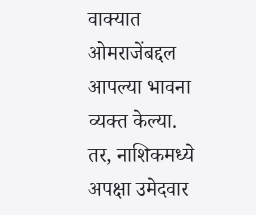वाक्यात ओमराजेंबद्दल आपल्या भावना व्यक्त केल्या. तर, नाशिकमध्ये अपक्षा उमेदवार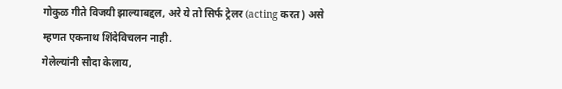गोकुळ गीते विजयी झाल्याबद्दल, अरे ये तो सिर्फ ट्रेलर (acting करत) असे म्हणत एकनाथ शिंदेविचलन नाही.
गेलेल्यांनी सौदा केलाय,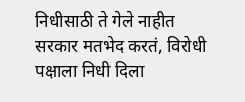निधीसाठी ते गेले नाहीत
सरकार मतभेद करतं, विरोधी पक्षाला निधी दिला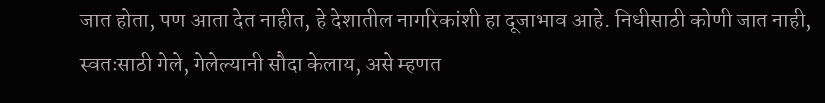जात होता, पण आता देत नाहीत, हे देशातील नागरिकांशी हा दूजाभाव आहे. निधीसाठी कोणी जात नाही, स्वतःसाठी गेले, गेलेल्यानी सौदा केलाय, असे म्हणत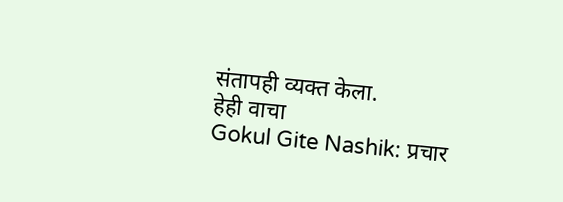संतापही व्यक्त केला.
हेही वाचा
Gokul Gite Nashik: प्रचार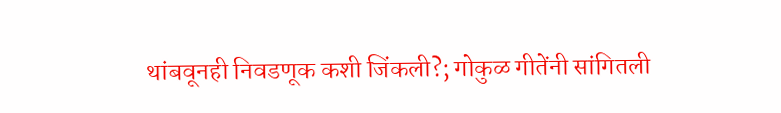थांबवूनही निवडणूक कशी जिंकली?; गोकुळ गीतेंनी सांगितली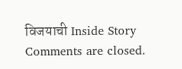विजयाची Inside Story
Comments are closed.